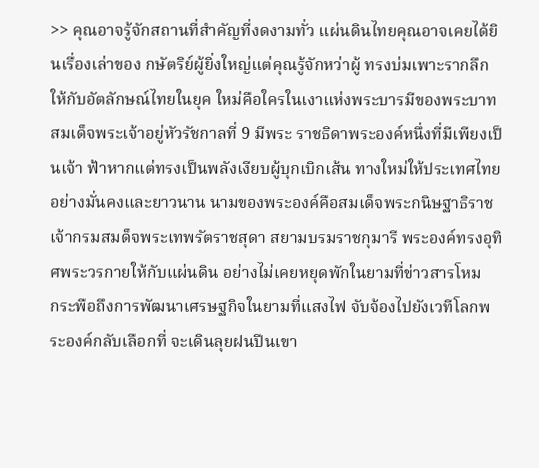>> คุณอาจรู้จักสถานที่สำคัญที่งดงามทั่ว แผ่นดินไทยคุณอาจเคยได้ยินเรื่องเล่าของ กษัตริย์ผู้ยิ่งใหญ่แต่คุณรู้จักหว่าผู้ ทรงบ่มเพาะรากลึกให้กับอัตลักษณ์ไทยในยุค ใหม่คือใครในเงาแห่งพระบารมีของพระบาท สมเด็จพระเจ้าอยู่หัวรัชกาลที่ 9 มีพระ ราชธิดาพระองค์หนึ่งที่มีเพียงเป็นเจ้า ฟ้าหากแต่ทรงเป็นพลังเงียบผู้บุกเบิกเส้น ทางใหม่ให้ประเทศไทยอย่างมั่นคงและยาวนาน นามของพระองค์คือสมเด็จพระกนิษฐาธิราช เจ้ากรมสมด็จพระเทพรัตราชสุดา สยามบรมราชกุมารี พระองค์ทรงอุทิศพระวรกายให้กับแผ่นดิน อย่างไม่เคยหยุดพักในยามที่ข่าวสารโหม
กระพือถึงการพัฒนาเศรษฐกิจในยามที่แสงไฟ จับจ้องไปยังเวทีโลกพระองค์กลับเลือกที่ จะเดินลุยฝนปีนเขา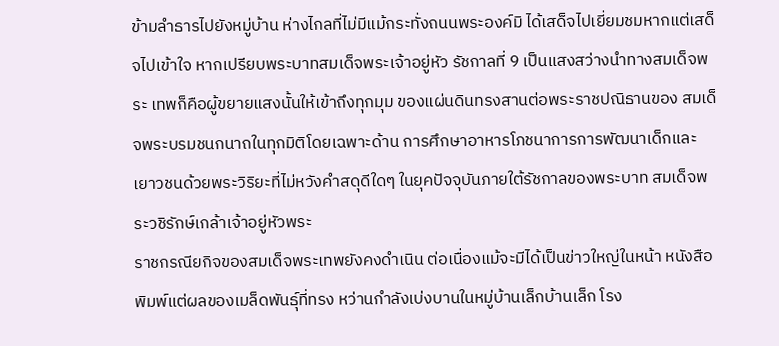ข้ามลำธารไปยังหมู่บ้าน ห่างไกลที่ไม่มีแม้กระทั่งถนนพระองค์มิ ได้เสด็จไปเยี่ยมชมหากแต่เสด็จไปเข้าใจ หากเปรียบพระบาทสมเด็จพระเจ้าอยู่หัว รัชกาลที่ 9 เป็นแสงสว่างนำทางสมเด็จพระ เทพก็คือผู้ขยายแสงนั้นให้เข้าถึงทุกมุม ของแผ่นดินทรงสานต่อพระราชปณิธานของ สมเด็จพระบรมชนกนาถในทุกมิติโดยเฉพาะด้าน การศึกษาอาหารโภชนาการการพัฒนาเด็กและ เยาวชนด้วยพระวิริยะที่ไม่หวังคำสดุดีใดๆ ในยุคปัจจุบันภายใต้รัชกาลของพระบาท สมเด็จพระวชิรักษ์เกล้าเจ้าอยู่หัวพระ
ราชกรณียกิจของสมเด็จพระเทพยังคงดำเนิน ต่อเนื่องแม้จะมีได้เป็นข่าวใหญ่ในหน้า หนังสือพิมพ์แต่ผลของเมล็ดพันธุ์ที่ทรง หว่านกำลังเบ่งบานในหมู่บ้านเล็กบ้านเล็ก โรง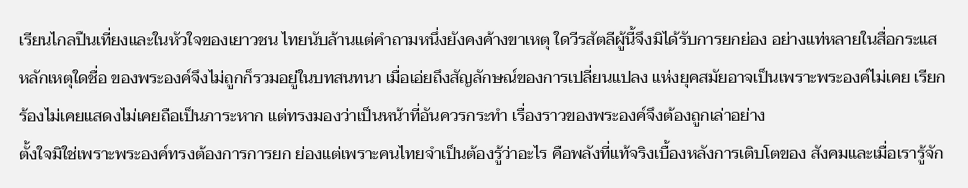เรียนไกลปืนเที่ยงและในหัวใจของเยาวชน ไทยนับล้านแต่คำถามหนึ่งยังคงค้างขาเหตุ ใดวีรสัตลีผู้นี้จึงมิได้รับการยกย่อง อย่างแท่หลายในสื่อกระแสหลักเหตุใดชื่อ ของพระองค์จึงไม่ถูกก็รวมอยู่ในบทสนทนา เมื่อเอ่ยถึงสัญลักษณ์ของการเปลี่ยนแปลง แห่งยุคสมัยอาจเป็นเพราะพระองค์ไม่เคย เรียกร้องไม่เคยแสดงไม่เคยถือเป็นภาระหาก แต่ทรงมองว่าเป็นหน้าที่อันควรกระทำ เรื่องราวของพระองค์จึงต้องถูกเล่าอย่าง
ตั้งใจมิใช่เพราะพระองค์ทรงต้องการการยก ย่องแต่เพราะคนไทยจำเป็นต้องรู้ว่าอะไร คือพลังที่แท้จริงเบื้องหลังการเติบโตของ สังคมและเมื่อเรารู้จัก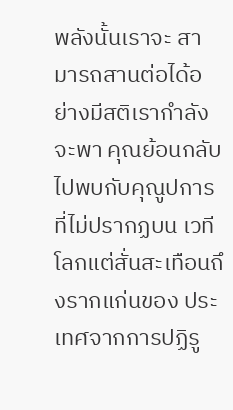พลังนั้นเราจะ สามารถสานต่อได้อย่างมีสติเรากำลังจะพา คุณย้อนกลับไปพบกับคุณูปการที่ไม่ปรากฏบน เวทีโลกแต่สั่นสะเทือนถึงรากแก่นของ ประเทศจากการปฏิรู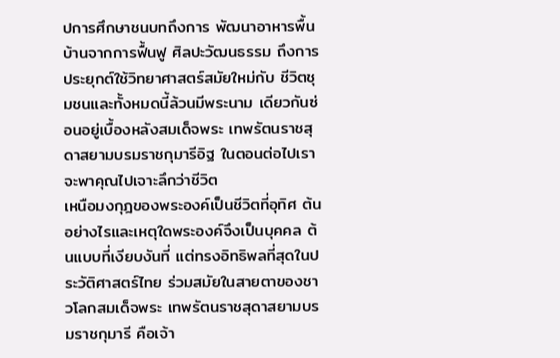ปการศึกษาชนบทถึงการ พัฒนาอาหารพื้นบ้านจากการฟื้นฟู ศิลปะวัฒนธรรม ถึงการประยุกต์ใช้วิทยาศาสตร์สมัยใหม่กับ ชีวิตชุมชนและทั้งหมดนี้ล้วนมีพระนาม เดียวกันซ่อนอยู่เบื้องหลังสมเด็จพระ เทพรัตนราชสุดาสยามบรมราชกุมารีอิฐ ในตอนต่อไปเราจะพาคุณไปเจาะลึกว่าชีวิต
เหนือมงกุฎของพระองค์เป็นชีวิตที่อุทิศ ต้นอย่างไรและเหตุใดพระองค์จึงเป็นบุคคล ต้นแบบที่เงียบงันที่ แต่ทรงอิทธิพลที่สุดในประวัติศาสตร์ไทย ร่วมสมัยในสายตาของชาวโลกสมเด็จพระ เทพรัตนราชสุดาสยามบรมราชกุมารี คือเจ้า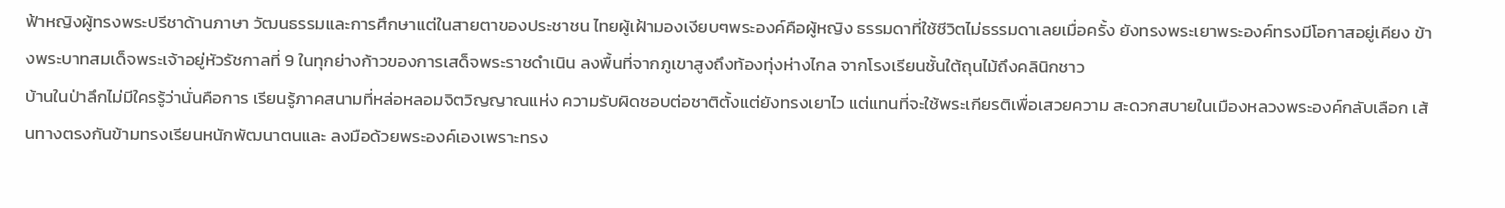ฟ้าหญิงผู้ทรงพระปรีชาด้านภาษา วัฒนธรรมและการศึกษาแต่ในสายตาของประชาชน ไทยผู้เฝ้ามองเงียบๆพระองค์คือผู้หญิง ธรรมดาที่ใช้ชีวิตไม่ธรรมดาเลยเมื่อครั้ง ยังทรงพระเยาพระองค์ทรงมีโอกาสอยู่เคียง ข้างพระบาทสมเด็จพระเจ้าอยู่หัวรัชกาลที่ 9 ในทุกย่างก้าวของการเสด็จพระราชดำเนิน ลงพื้นที่จากภูเขาสูงถึงท้องทุ่งห่างไกล จากโรงเรียนชั้นใต้ถุนไม้ถึงคลินิกชาว
บ้านในป่าลึกไม่มีใครรู้ว่านั่นคือการ เรียนรู้ภาคสนามที่หล่อหลอมจิตวิญญาณแห่ง ความรับผิดชอบต่อชาติตั้งแต่ยังทรงเยาไว แต่แทนที่จะใช้พระเกียรติเพื่อเสวยความ สะดวกสบายในเมืองหลวงพระองค์กลับเลือก เส้นทางตรงกันข้ามทรงเรียนหนักพัฒนาตนและ ลงมือด้วยพระองค์เองเพราะทรง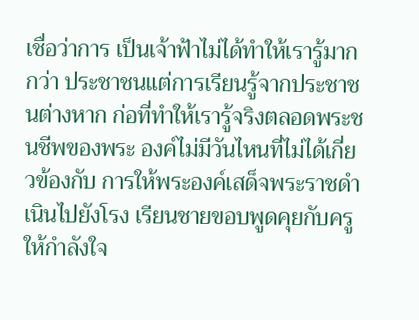เชื่อว่าการ เป็นเจ้าฟ้าไม่ได้ทำให้เรารู้มากกว่า ประชาชนแต่การเรียนรู้จากประชาชนต่างหาก ก่อที่ทำให้เรารู้จริงตลอดพระชนชีพของพระ องค์ไม่มีวันไหนที่ไม่ได้เกี่ยวข้องกับ การให้พระองค์เสด็จพระราชดำเนินไปยังโรง เรียนชายขอบพูดคุยกับครูให้กำลังใจ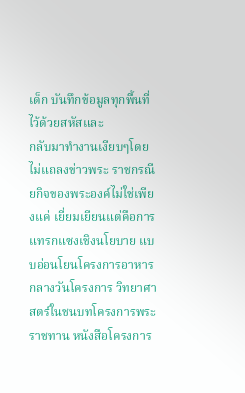เด็ก บันทึกข้อมูลทุกพื้นที่ไว้ด้วยสหัสและ
กลับมาทำงานเงียบๆโดยไม่แถลงข่าวพระ ราชกรณียกิจของพระองค์ไม่ใช่เพียงแค่ เยี่ยมเยียนแต่คือการแทรกแซงเชิงนโยบาย แบบอ่อนโยนโครงการอาหารกลางวันโครงการ วิทยาศาสตร์ในชนบทโครงการพระราชทาน หนังสือโครงการ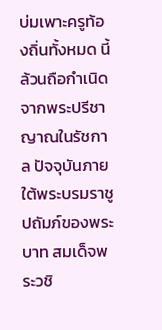บ่มเพาะครูท้องถิ่นทั้งหมด นี้ล้วนถือกำเนิดจากพระปรีชาญาณในรัชกาล ปัจจุบันภายใต้พระบรมราชูปถัมภ์ของพระบาท สมเด็จพระวชิ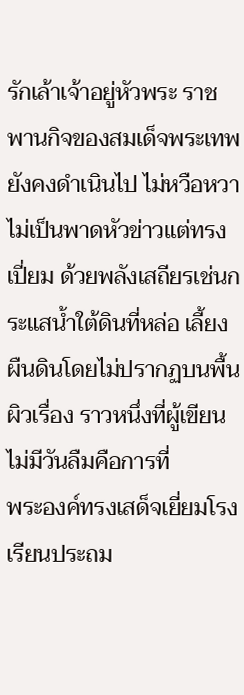รักเล้าเจ้าอยู่หัวพระ ราชพานกิจของสมเด็จพระเทพยังคงดำเนินไป ไม่หวือหวาไม่เป็นพาดหัวข่าวแต่ทรงเปี่ยม ด้วยพลังเสถียรเช่นกระแสน้ำใต้ดินที่หล่อ เลี้ยงผืนดินโดยไม่ปรากฏบนพื้นผิวเรื่อง ราวหนึ่งที่ผู้เขียนไม่มีวันลืมคือการที่
พระองค์ทรงเสด็จเยี่ยมโรงเรียนประถม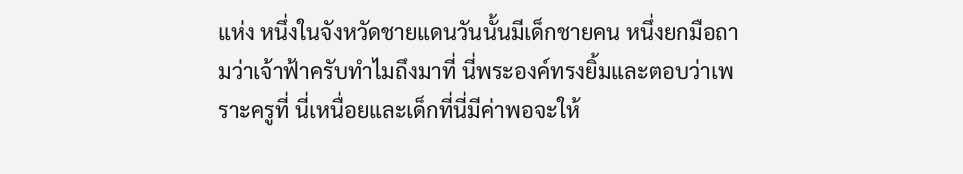แห่ง หนึ่งในจังหวัดชายแดนวันนั้นมีเด็กชายคน หนึ่งยกมือถามว่าเจ้าฟ้าครับทำไมถึงมาที่ นี่พระองค์ทรงยิ้มและตอบว่าเพราะครูที่ นี่เหนื่อยและเด็กที่นี่มีค่าพอจะให้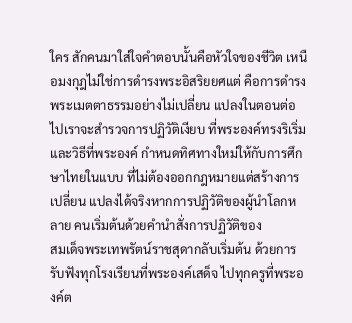ใคร สักคนมาใส่ใจคำตอบนั้นคือหัวใจของชีวิต เหนือมงกุฎไม่ใช่การดำรงพระอิสริยยศแต่ คือการดำรงพระเมตตาธรรมอย่างไม่เปลี่ยน แปลงในตอนต่อไปเราจะสำรวจการปฏิวัติเงียบ ที่พระองค์ทรงริเริ่มและวิธีที่พระองค์ กำหนดทิศทางใหม่ให้กับการศึกษาไทยในแบบ ที่ไม่ต้องออกกฎหมายแต่สร้างการเปลี่ยน แปลงได้จริงหากการปฏิวัติของผู้นำโลกหลาย คนเริ่มต้นด้วยคำนำสั่งการปฏิวัติของ
สมเด็จพระเทพรัตน์ราชสุดากลับเริ่มต้น ด้วยการรับฟังทุกโรงเรียนที่พระองค์เสด็จ ไปทุกครูที่พระองค์ต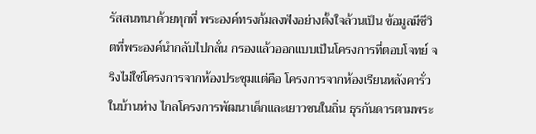รัสสนทนาด้วยทุกที่ พระองค์ทรงก้มลงฟังอย่างตั้งใจล้วนเป็น ข้อมูลมีชีวิตที่พระองค์นำกลับไปกลั่น กรองแล้วออกแบบเป็นโครงการที่ตอบโจทย์ จริงไม่ใช่โครงการจากห้องประชุมแต่คือ โครงการจากห้องเรียนหลังคารั่วในบ้านห่าง ไกลโครงการพัฒนาเด็กและเยาวชนในถิ่น ธุรกันดารตามพระ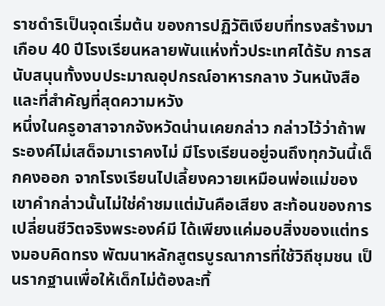ราชดำริเป็นจุดเริ่มต้น ของการปฏิวัติเงียบที่ทรงสร้างมาเกือบ 40 ปีโรงเรียนหลายพันแห่งทั่วประเทศได้รับ การสนับสนุนทั้งงบประมาณอุปกรณ์อาหารกลาง วันหนังสือและที่สำคัญที่สุดความหวัง
หนึ่งในครูอาสาจากจังหวัดน่านเคยกล่าว กล่าวไว้ว่าถ้าพระองค์ไม่เสด็จมาเราคงไม่ มีโรงเรียนอยู่จนถึงทุกวันนี้เด็กคงออก จากโรงเรียนไปเลี้ยงควายเหมือนพ่อแม่ของ เขาคำกล่าวนั้นไม่ใช่คำชมแต่มันคือเสียง สะท้อนของการเปลี่ยนชีวิตจริงพระองค์มี ได้เพียงแค่มอบสิ่งของแต่ทรงมอบคิดทรง พัฒนาหลักสูตรบูรณาการที่ใช้วิถีชุมชน เป็นรากฐานเพื่อให้เด็กไม่ต้องละทิ้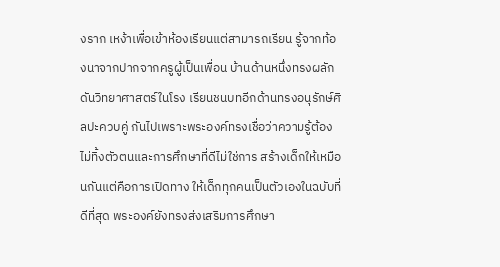งราก เหง้าเพื่อเข้าห้องเรียนแต่สามารถเรียน รู้จากท้องนาจากปากจากครูผู้เป็นเพื่อน บ้านด้านหนึ่งทรงผลักดันวิทยาศาสตร์ในโรง เรียนชนบทอีกด้านทรงอนุรักษ์ศิลปะควบคู่ กันไปเพราะพระองค์ทรงเชื่อว่าความรู้ต้อง
ไม่ทิ้งตัวตนและการศึกษาที่ดีไม่ใช่การ สร้างเด็กให้เหมือนกันแต่คือการเปิดทาง ให้เด็กทุกคนเป็นตัวเองในฉบับที่ดีที่สุด พระองค์ยังทรงส่งเสริมการศึกษา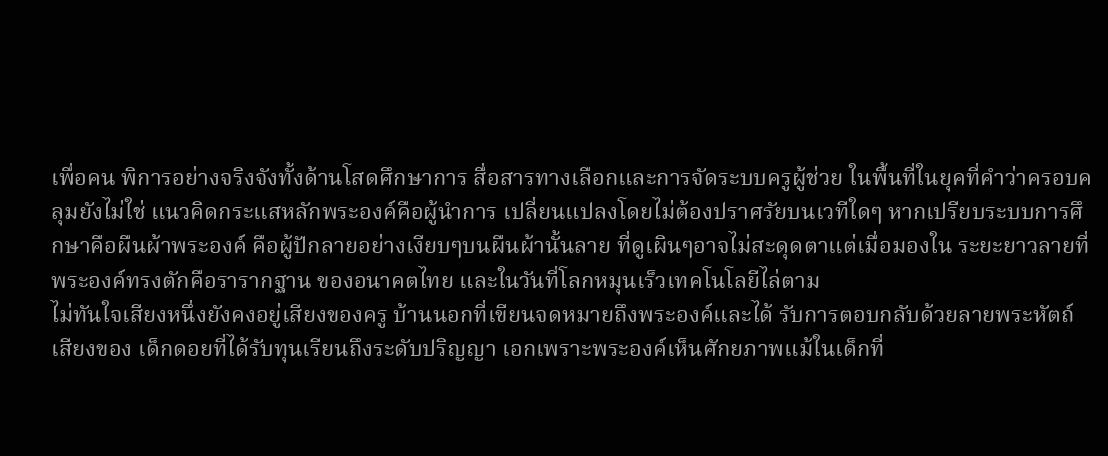เพื่อคน พิการอย่างจริงจังทั้งด้านโสดศึกษาการ สื่อสารทางเลือกและการจัดระบบครูผู้ช่วย ในพื้นที่ในยุคที่คำว่าครอบคลุมยังไม่ใช่ แนวคิดกระแสหลักพระองค์คือผู้นำการ เปลี่ยนแปลงโดยไม่ต้องปราศรัยบนเวทีใดๆ หากเปรียบระบบการศึกษาคือผืนผ้าพระองค์ คือผู้ปักลายอย่างเงียบๆบนผืนผ้านั้นลาย ที่ดูเผินๆอาจไม่สะดุดตาแต่เมื่อมองใน ระยะยาวลายที่พระองค์ทรงตักคือรารากฐาน ของอนาคตไทย และในวันที่โลกหมุนเร็วเทคโนโลยีไล่ตาม
ไม่ทันใจเสียงหนึ่งยังคงอยู่เสียงของครู บ้านนอกที่เขียนจดหมายถึงพระองค์และได้ รับการตอบกลับด้วยลายพระหัตถ์เสียงของ เด็กดอยที่ได้รับทุนเรียนถึงระดับปริญญา เอกเพราะพระองค์เห็นศักยภาพแม้ในเด็กที่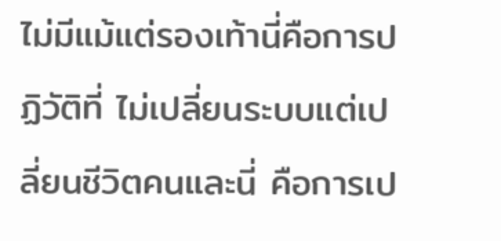ไม่มีแม้แต่รองเท้านี่คือการปฏิวัติที่ ไม่เปลี่ยนระบบแต่เปลี่ยนชีวิตคนและนี่ คือการเป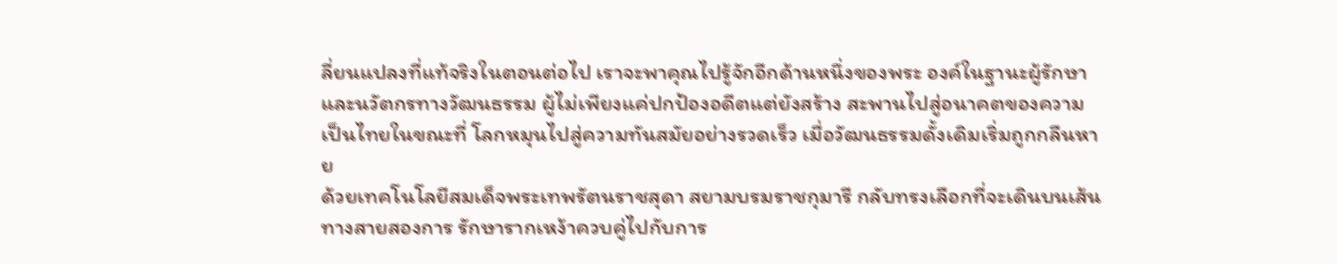ลี่ยนแปลงที่แท้จริงในตอนต่อไป เราจะพาคุณไปรู้จักอีกด้านหนึ่งของพระ องค์ในฐานะผู้รักษาและนวัตกรทางวัฒนธรรม ผู้ไม่เพียงแค่ปกป้องอดีตแต่ยังสร้าง สะพานไปสู่อนาคตของความเป็นไทยในขณะที่ โลกหมุนไปสู่ความทันสมัยอย่างรวดเร็ว เมื่อวัฒนธรรมดั้งเดิมเริ่มถูกกลืนหาย
ด้วยเทคโนโลยีสมเด็จพระเทพรัตนราชสุดา สยามบรมราชกุมารี กลับทรงเลือกที่จะเดินบนเส้นทางสายสองการ รักษารากเหง้าควบคู่ไปกับการ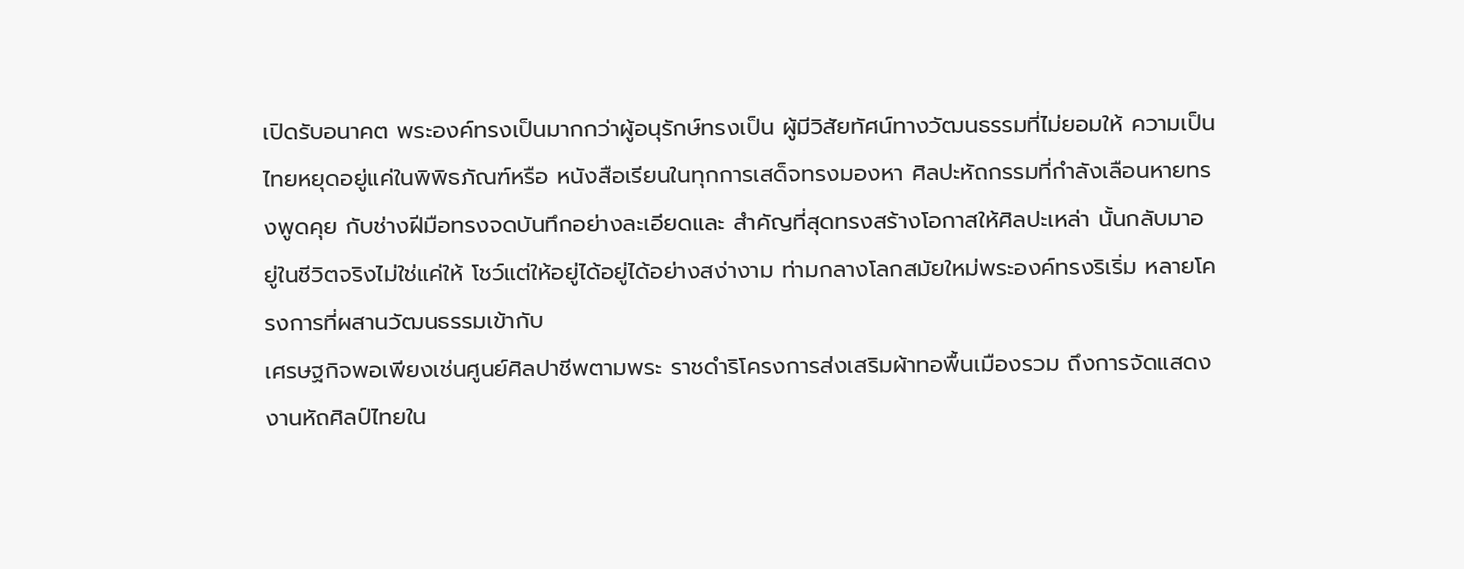เปิดรับอนาคต พระองค์ทรงเป็นมากกว่าผู้อนุรักษ์ทรงเป็น ผู้มีวิสัยทัศน์ทางวัฒนธรรมที่ไม่ยอมให้ ความเป็นไทยหยุดอยู่แค่ในพิพิธภัณฑ์หรือ หนังสือเรียนในทุกการเสด็จทรงมองหา ศิลปะหัถกรรมที่กำลังเลือนหายทรงพูดคุย กับช่างฝีมือทรงจดบันทึกอย่างละเอียดและ สำคัญที่สุดทรงสร้างโอกาสให้ศิลปะเหล่า นั้นกลับมาอยู่ในชีวิตจริงไม่ใช่แค่ให้ โชว์แต่ให้อยู่ได้อยู่ได้อย่างสง่างาม ท่ามกลางโลกสมัยใหม่พระองค์ทรงริเริ่ม หลายโครงการที่ผสานวัฒนธรรมเข้ากับ
เศรษฐกิจพอเพียงเช่นศูนย์ศิลปาชีพตามพระ ราชดำริโครงการส่งเสริมผ้าทอพื้นเมืองรวม ถึงการจัดแสดงงานหัถศิลป์ไทยใน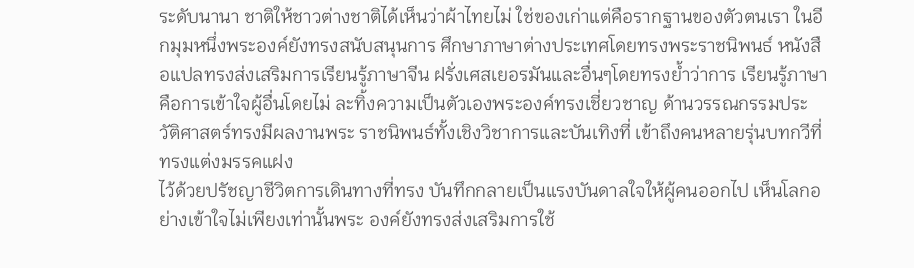ระดับนานา ชาติให้ชาวต่างชาติได้เห็นว่าผ้าไทยไม่ ใช่ของเก่าแต่คือรากฐานของตัวตนเรา ในอีกมุมหนึ่งพระองค์ยังทรงสนับสนุนการ ศึกษาภาษาต่างประเทศโดยทรงพระราชนิพนธ์ หนังสือแปลทรงส่งเสริมการเรียนรู้ภาษาจีน ฝรั่งเศสเยอรมันและอื่นๆโดยทรงย้ำว่าการ เรียนรู้ภาษาคือการเข้าใจผู้อื่นโดยไม่ ละทิ้งความเป็นตัวเองพระองค์ทรงเชี่ยวชาญ ด้านวรรณกรรมประวัติศาสตร์ทรงมีผลงานพระ ราชนิพนธ์ทั้งเชิงวิชาการและบันเทิงที่ เข้าถึงคนหลายรุ่นบทกวีที่ทรงแต่งมรรคแฝง
ไว้ด้วยปรัชญาชีวิตการเดินทางที่ทรง บันทึกกลายเป็นแรงบันดาลใจให้ผู้คนออกไป เห็นโลกอย่างเข้าใจไม่เพียงเท่านั้นพระ องค์ยังทรงส่งเสริมการใช้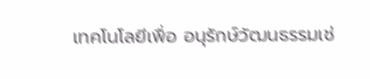เทคโนโลยีเพื่อ อนุรักษ์วัฒนธรรมเช่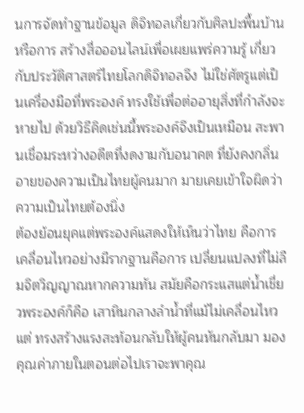นการจัดทำฐานข้อมูล ดิจิทอลเกี่ยวกับศิลปะพื้นบ้านหรือการ สร้างสื่อออนไลน์เพื่อเผยแพร่ความรู้ เกี่ยวกับประวัติศาสตร์ไทยโลกดิจิทอลจึง ไม่ใช่ศัตรูแต่เป็นเครื่องมือที่พระองค์ ทรงใช้เพื่อต่ออายุสิ่งที่กำลังจะหายไป ด้วยวิธีคิดเช่นนี้พระองค์จึงเป็นเหมือน สะพานเชื่อมระหว่างอดีตที่งดงามกับอนาคต ที่ยังคงกลิ่นอายของความเป็นไทยผู้คนมาก มายเคยเข้าใจผิดว่าความเป็นไทยต้องนิ่ง
ต้องย้อนยุคแต่พระองค์แสดงให้เห็นว่าไทย คือการเคลื่อนไหวอย่างมีรากฐานคือการ เปลี่ยนแปลงที่ไม่ลืมจิตวิญญาณหากความทัน สมัยคือกระแสแต่น้ำเชี่ยวพระองค์ก็คือ เสาหินกลางลำน้ำที่แม้ไม่เคลื่อนไหวแต่ ทรงสร้างแรงสะท้อนกลับให้ผู้คนหันกลับมา มองคุณค่าภายในตอนต่อไปเราจะพาคุณ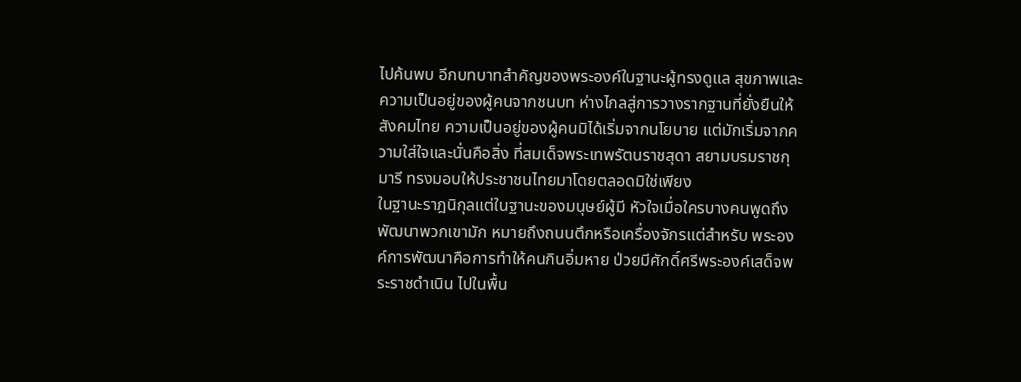ไปค้นพบ อีกบทบาทสำคัญของพระองค์ในฐานะผู้ทรงดูแล สุขภาพและความเป็นอยู่ของผู้คนจากชนบท ห่างไกลสู่การวางรากฐานที่ยั่งยืนให้ สังคมไทย ความเป็นอยู่ของผู้คนมิได้เริ่มจากนโยบาย แต่มักเริ่มจากความใส่ใจและนั่นคือสิ่ง ที่สมเด็จพระเทพรัตนราชสุดา สยามบรมราชกุมารี ทรงมอบให้ประชาชนไทยมาโดยตลอดมิใช่เพียง
ในฐานะราฎนิกุลแต่ในฐานะของมนุษย์ผู้มี หัวใจเมื่อใครบางคนพูดถึงพัฒนาพวกเขามัก หมายถึงถนนตึกหรือเครื่องจักรแต่สำหรับ พระองค์การพัฒนาคือการทำให้คนกินอิ่มหาย ป่วยมีศักดิ์ศรีพระองค์เสด็จพระราชดำเนิน ไปในพื้น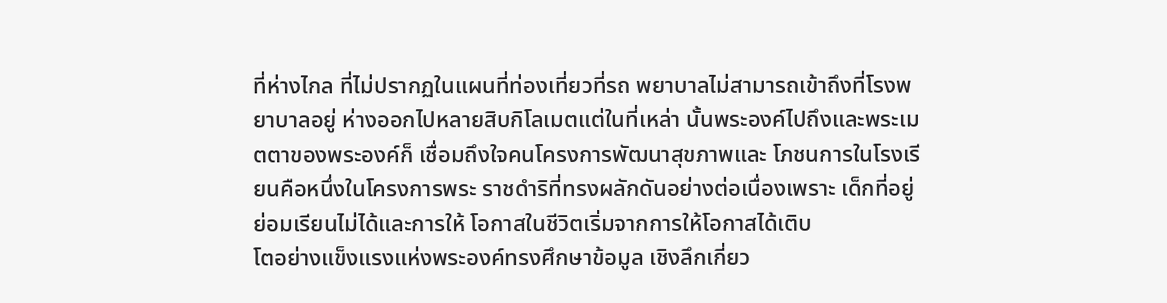ที่ห่างไกล ที่ไม่ปรากฏในแผนที่ท่องเที่ยวที่รถ พยาบาลไม่สามารถเข้าถึงที่โรงพยาบาลอยู่ ห่างออกไปหลายสิบกิโลเมตแต่ในที่เหล่า นั้นพระองค์ไปถึงและพระเมตตาของพระองค์ก็ เชื่อมถึงใจคนโครงการพัฒนาสุขภาพและ โภชนการในโรงเรียนคือหนึ่งในโครงการพระ ราชดำริที่ทรงผลักดันอย่างต่อเนื่องเพราะ เด็กที่อยู่ย่อมเรียนไม่ได้และการให้ โอกาสในชีวิตเริ่มจากการให้โอกาสได้เติบ
โตอย่างแข็งแรงแห่งพระองค์ทรงศึกษาข้อมูล เชิงลึกเกี่ยว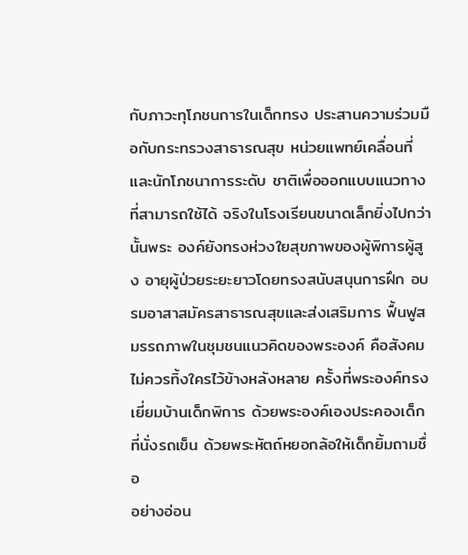กับภาวะทุโภชนการในเด็กทรง ประสานความร่วมมือกับกระทรวงสาธารณสุข หน่วยแพทย์เคลื่อนที่และนักโภชนาการระดับ ชาติเพื่อออกแบบแนวทางที่สามารถใช้ได้ จริงในโรงเรียนขนาดเล็กยิ่งไปกว่านั้นพระ องค์ยังทรงห่วงใยสุขภาพของผู้พิการผู้สูง อายุผู้ป่วยระยะยาวโดยทรงสนับสนุนการฝึก อบรมอาสาสมัครสาธารณสุขและส่งเสริมการ ฟื้นฟูสมรรถภาพในชุมชนแนวคิดของพระองค์ คือสังคมไม่ควรทิ้งใครไว้ข้างหลังหลาย ครั้งที่พระองค์ทรงเยี่ยมบ้านเด็กพิการ ด้วยพระองค์เองประคองเด็กที่นั่งรถเข็น ด้วยพระหัตถ์หยอกล้อให้เด็กยิ้มถามชื่อ
อย่างอ่อน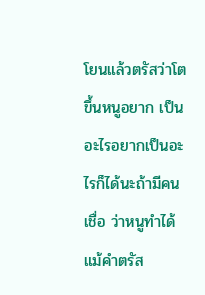โยนแล้วตรัสว่าโตขึ้นหนูอยาก เป็นอะไรอยากเป็นอะไรก็ได้นะถ้ามีคนเชื่อ ว่าหนูทำได้แม้คำตรัส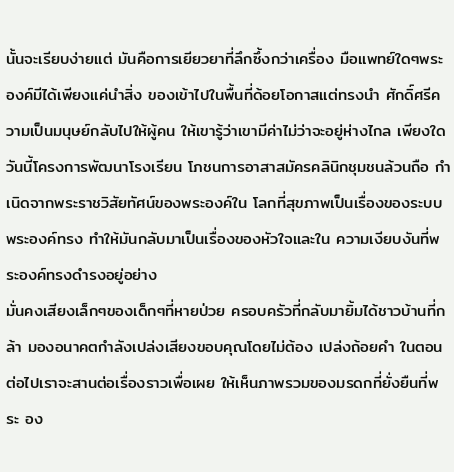นั้นจะเรียบง่ายแต่ มันคือการเยียวยาที่ลึกซึ้งกว่าเครื่อง มือแพทย์ใดๆพระองค์มีได้เพียงแค่นำสิ่ง ของเข้าไปในพื้นที่ด้อยโอกาสแต่ทรงนำ ศักดิ์ศรีความเป็นมนุษย์กลับไปให้ผู้คน ให้เขารู้ว่าเขามีค่าไม่ว่าจะอยู่ห่างไกล เพียงใดวันนี้โครงการพัฒนาโรงเรียน โภชนการอาสาสมัครคลินิกชุมชนล้วนถือ กำเนิดจากพระราชวิสัยทัศน์ของพระองค์ใน โลกที่สุขภาพเป็นเรื่องของระบบพระองค์ทรง ทำให้มันกลับมาเป็นเรื่องของหัวใจและใน ความเงียบงันที่พระองค์ทรงดำรงอยู่อย่าง
มั่นคงเสียงเล็กๆของเด็กๆที่หายป่วย ครอบครัวที่กลับมายิ้มได้ชาวบ้านที่กล้า มองอนาคตกำลังเปล่งเสียงขอบคุณโดยไม่ต้อง เปล่งถ้อยคำ ในตอนต่อไปเราจะสานต่อเรื่องราวเพื่อเผย ให้เห็นภาพรวมของมรดกที่ยั่งยืนที่พระ อง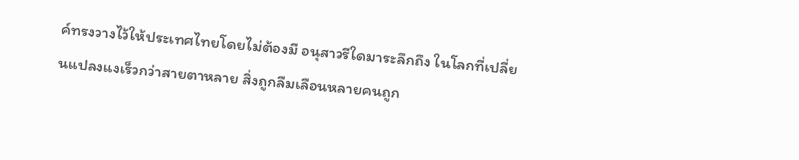ค์ทรงวางไว้ให้ประเทศไทยโดยไม่ต้องมี อนุสาวรีใดมาระลึกถึง ในโลกที่เปลี่ยนแปลงแงเร็วกว่าสายตาหลาย สิ่งถูกลืมเลือนหลายคนถูก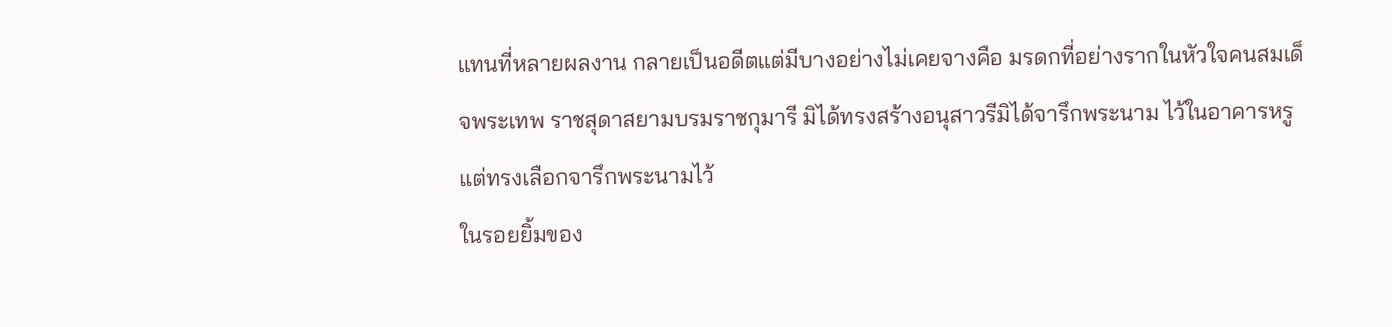แทนที่หลายผลงาน กลายเป็นอดีตแต่มีบางอย่างไม่เคยจางคือ มรดกที่อย่างรากในหัวใจคนสมเด็จพระเทพ ราชสุดาสยามบรมราชกุมารี มิได้ทรงสร้างอนุสาวรีมิได้จารึกพระนาม ไว้ในอาคารหรูแต่ทรงเลือกจารึกพระนามไว้
ในรอยยิ้มของ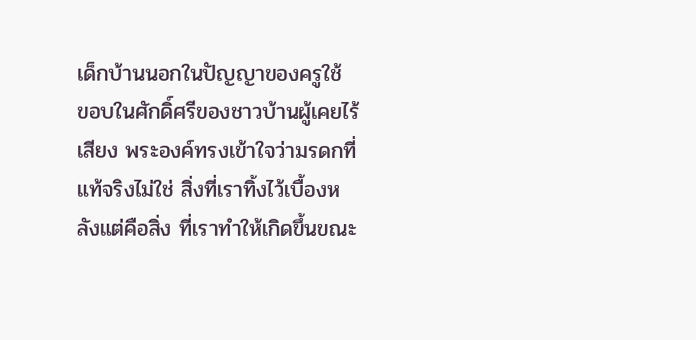เด็กบ้านนอกในปัญญาของครูใช้ ขอบในศักดิ์ศรีของชาวบ้านผู้เคยไร้เสียง พระองค์ทรงเข้าใจว่ามรดกที่แท้จริงไม่ใช่ สิ่งที่เราทิ้งไว้เบื้องหลังแต่คือสิ่ง ที่เราทำให้เกิดขึ้นขณะ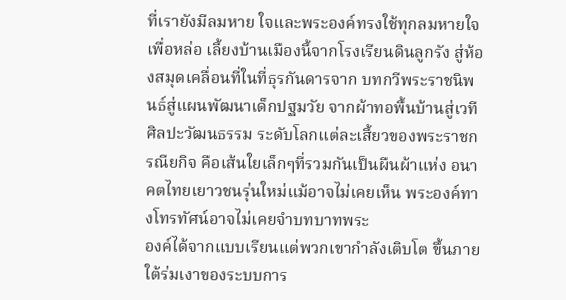ที่เรายังมีลมหาย ใจและพระองค์ทรงใช้ทุกลมหายใจเพื่อหล่อ เลี้ยงบ้านเมืองนี้จากโรงเรียนดินลูกรัง สู่ห้องสมุดเคลื่อนที่ในที่ธุรกันดารจาก บทกวีพระราชนิพนธ์สู่แผนพัฒนาเด็กปฐมวัย จากผ้าทอพื้นบ้านสู่เวทีศิลปะวัฒนธรรม ระดับโลกแต่ละเสี้ยวของพระราชกรณียกิจ คือเส้นใยเล็กๆที่รวมกันเป็นผืนผ้าแห่ง อนาคตไทยเยาวชนรุ่นใหม่แม้อาจไม่เคยเห็น พระองค์ทางโทรทัศน์อาจไม่เคยจำบทบาทพระ
องค์ได้จากแบบเรียนแต่พวกเขากำลังเติบโต ขึ้นภายใต้ร่มเงาของระบบการ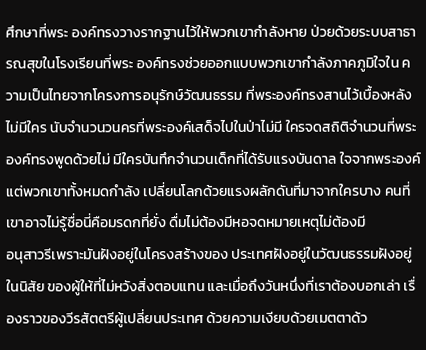ศึกษาที่พระ องค์ทรงวางรากฐานไว้ให้พวกเขากำลังหาย ป่วยด้วยระบบสาธารณสุขในโรงเรียนที่พระ องค์ทรงช่วยออกแบบพวกเขากำลังภาคภูมิใจใน ความเป็นไทยจากโครงการอนุรักษ์วัฒนธรรม ที่พระองค์ทรงสานไว้เบื้องหลังไม่มีใคร นับจำนวนวนครที่พระองค์เสด็จไปในป่าไม่มี ใครจดสถิติจำนวนที่พระองค์ทรงพูดด้วยไม่ มีใครบันทึกจำนวนเด็กที่ได้รับแรงบันดาล ใจจากพระองค์แต่พวกเขาทั้งหมดกำลัง เปลี่ยนโลกด้วยแรงผลักดันที่มาจากใครบาง คนที่เขาอาจไม่รู้ชื่อนี่คือมรดกที่ยั่ง ดื่มไม่ต้องมีหอจดหมายเหตุไม่ต้องมี
อนุสาวรีเพราะมันฝังอยู่ในโครงสร้างของ ประเทศฝังอยู่ในวัฒนธรรมฝังอยู่ในนิสัย ของผู้ให้ที่ไม่หวังสิ่งตอบแทน และเมื่อถึงวันหนึ่งที่เราต้องบอกเล่า เรื่องราวของวีรสัตตรีผู้เปลี่ยนประเทศ ด้วยความเงียบด้วยเมตตาด้ว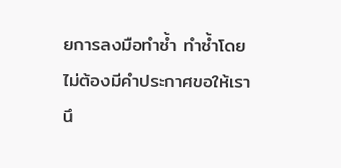ยการลงมือทำซ้ำ ทำซ้ำโดยไม่ต้องมีคำประกาศขอให้เรานึ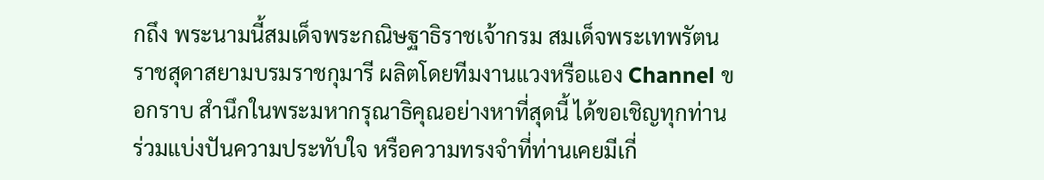กถึง พระนามนี้สมเด็จพระกณิษฐาธิราชเจ้ากรม สมเด็จพระเทพรัตนราชสุดาสยามบรมราชกุมารี ผลิตโดยทีมงานแวงหรือแอง Channel ขอกราบ สำนึกในพระมหากรุณาธิคุณอย่างหาที่สุดนี้ ได้ขอเชิญทุกท่านร่วมแบ่งปันความประทับใจ หรือความทรงจำที่ท่านเคยมีเกี่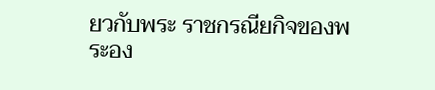ยวกับพระ ราชกรณียกิจของพระอง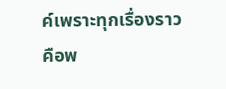ค์เพราะทุกเรื่องราว
คือพ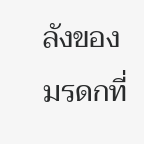ลังของมรดกที่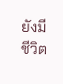ยังมีชีวิต